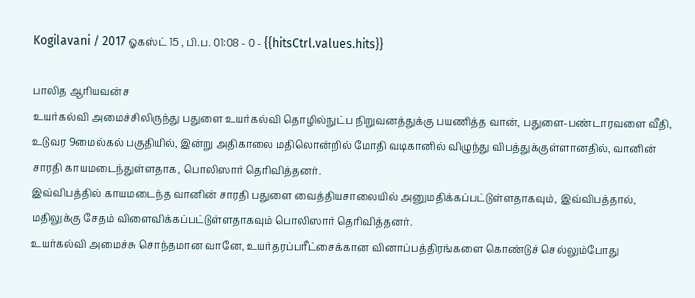Kogilavani / 2017 ஓகஸ்ட் 15 , பி.ப. 01:08 - 0 - {{hitsCtrl.values.hits}}

பாலித ஆரியவன்ச
உயர்கல்வி அமைச்சிலிருந்து பதுளை உயர்கல்வி தொழில்நுட்ப நிறுவனத்துக்கு பயணித்த வான், பதுளை-பண்டாரவளை வீதி, உடுவர 9மைல்கல் பகுதியில், இன்று அதிகாலை மதிலொன்றில் மோதி வடிகானில் விழுந்து விபத்துக்குள்ளானதில், வானின் சாரதி காயமடைந்துள்ளதாக, பொலிஸார் தெரிவித்தனர்.
இவ்விபத்தில் காயமடைந்த வானின் சாரதி பதுளை வைத்தியசாலையில் அனுமதிக்கப்பட்டுள்ளதாகவும், இவ்விபத்தால், மதிலுக்கு சேதம் விளைவிக்கப்பட்டுள்ளதாகவும் பொலிஸார் தெரிவித்தனர்.
உயர்கல்வி அமைச்சு சொந்தமான வானே, உயர்தரப்பரீட்சைக்கான வினாப்பத்திரங்களை கொண்டுச் செல்லும்போது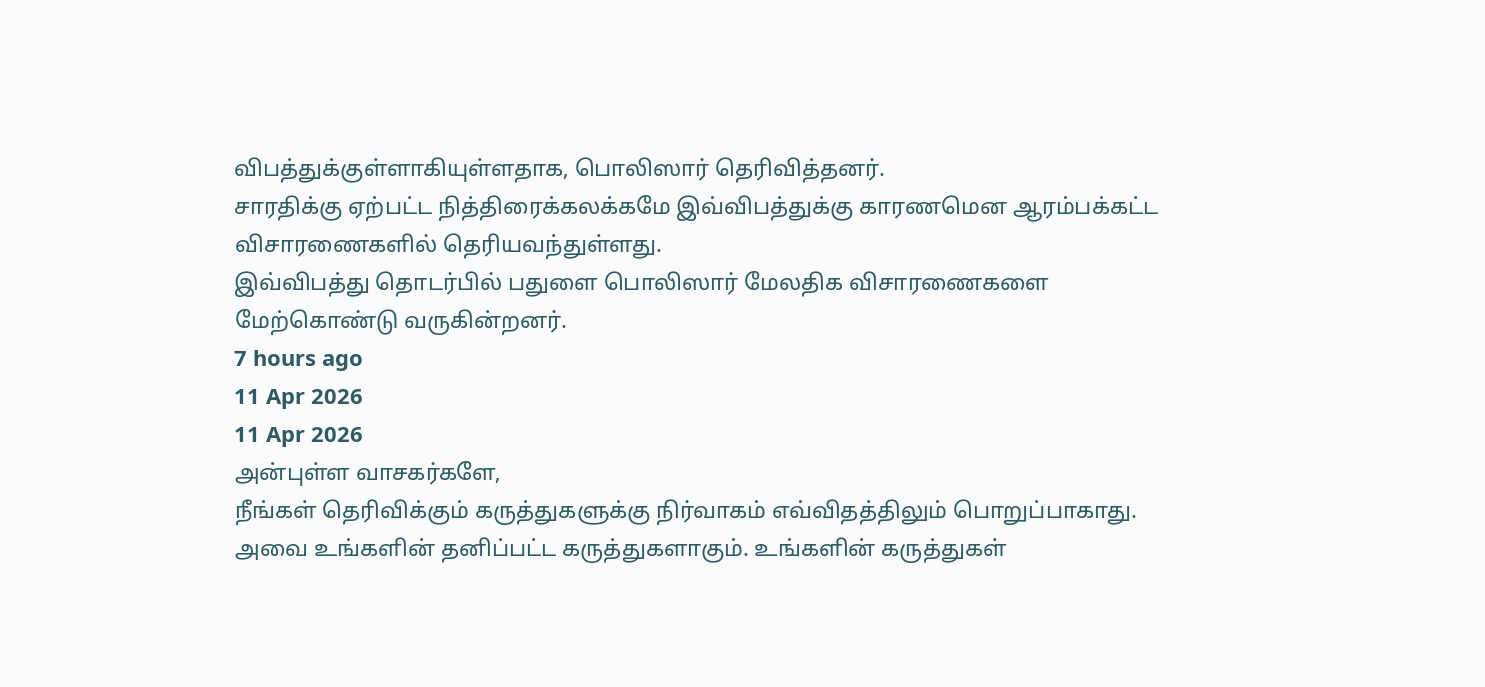விபத்துக்குள்ளாகியுள்ளதாக, பொலிஸார் தெரிவித்தனர்.
சாரதிக்கு ஏற்பட்ட நித்திரைக்கலக்கமே இவ்விபத்துக்கு காரணமென ஆரம்பக்கட்ட விசாரணைகளில் தெரியவந்துள்ளது.
இவ்விபத்து தொடர்பில் பதுளை பொலிஸார் மேலதிக விசாரணைகளை மேற்கொண்டு வருகின்றனர்.
7 hours ago
11 Apr 2026
11 Apr 2026
அன்புள்ள வாசகர்களே,
நீங்கள் தெரிவிக்கும் கருத்துகளுக்கு நிர்வாகம் எவ்விதத்திலும் பொறுப்பாகாது. அவை உங்களின் தனிப்பட்ட கருத்துகளாகும். உங்களின் கருத்துகள்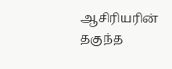ஆசிரியரின் தகுந்த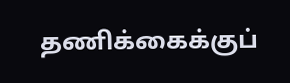தணிக்கைக்குப்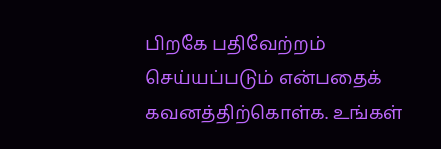பிறகே பதிவேற்றம் செய்யப்படும் என்பதைக் கவனத்திற்கொள்க. உங்கள்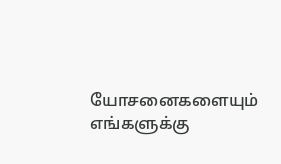யோசனைகளையும் எங்களுக்கு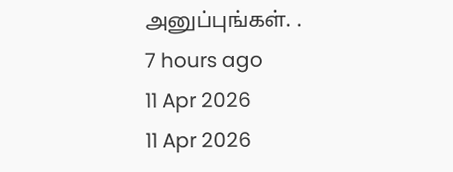அனுப்புங்கள். .
7 hours ago
11 Apr 2026
11 Apr 2026